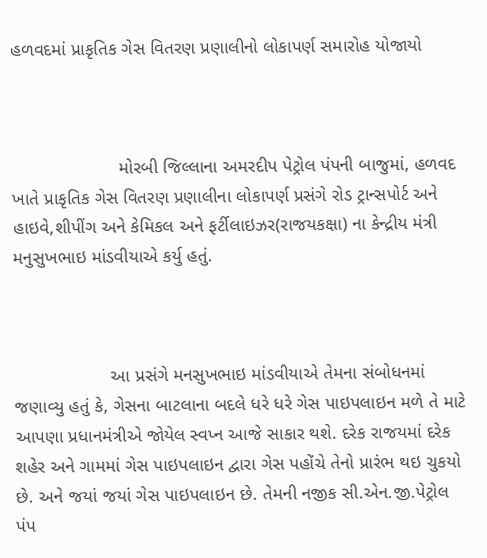હળવદમાં પ્રાકૃતિક ગેસ વિતરણ પ્રણાલીનો લોકાપર્ણ સમારોહ યોજાયો



                     મોરબી જિલ્લાના અમરદીપ પેટ્રોલ પંપની બાજુમાં, હળવદ ખાતે પ્રાકૃતિક ગેસ વિતરણ પ્રણાલીના લોકાપર્ણ પ્રસંગે રોડ ટ્રાન્સપોર્ટ અને હાઇવે,શીપીંગ અને કેમિકલ અને ફર્ટીલાઇઝર(રાજયકક્ષા) ના કેન્દ્રીય મંત્રી મનુસુખભાઇ માંડવીયાએ કર્યુ હતું.



                   આ પ્રસંગે મનસુખભાઇ માંડવીયાએ તેમના સંબોધનમાં જણાવ્યુ હતું કે, ગેસના બાટલાના બદલે ધરે ધરે ગેસ પાઇપલાઇન મળે તે માટે આપણા પ્રધાનમંત્રીએ જોયેલ સ્વપ્ન આજે સાકાર થશે. દરેક રાજયમાં દરેક શહેર અને ગામમાં ગેસ પાઇપલાઇન દ્વારા ગેસ પહોંચે તેનો પ્રારંભ થઇ ચુકયો છે. અને જયાં જયાં ગેસ પાઇપલાઇન છે. તેમની નજીક સી.એન.જી.પેટ્રોલ પંપ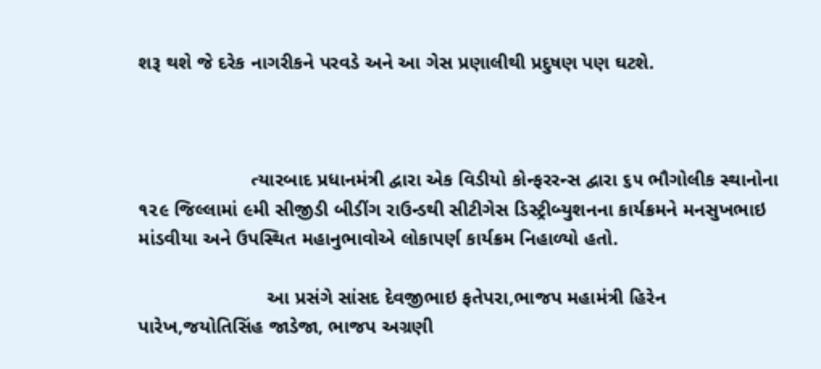શરૂ થશે જે દરેક નાગરીકને પરવડે અને આ ગેસ પ્રણાલીથી પ્રદુષણ પણ ઘટશે.



                     ત્યારબાદ પ્રધાનમંત્રી દ્વારા એક વિડીયો કોન્ફરરન્સ દ્વારા ૬૫ ભૌગોલીક સ્થાનોના ૧૨૯ જિલ્લામાં ૯મી સીજીડી બીડીંગ રાઉન્ડથી સીટીગેસ ડિસ્ટ્રીબ્યુશનના કાર્યક્રમને મનસુખભાઇ માંડવીયા અને ઉપસ્થિત મહાનુભાવોએ લોકાપર્ણ કાર્યક્રમ નિહાળ્યો હતો.

                        આ પ્રસંગે સાંસદ દેવજીભાઇ ફતેપરા,ભાજપ મહામંત્રી હિરેન પારેખ,જયોતિસિંહ જાડેજા, ભાજપ અગ્રણી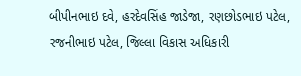બીપીનભાઇ દવે, હરદેવસિંહ જાડેજા, રણછોડભાઇ પટેલ, રજનીભાઇ પટેલ, જિલ્લા વિકાસ અધિકારી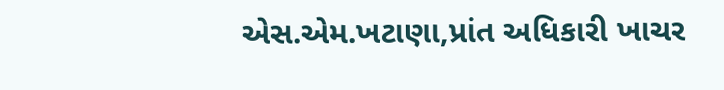એસ.એમ.ખટાણા,પ્રાંત અધિકારી ખાચર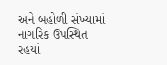અને બહોળી સંખ્યામાં નાગરિક ઉપસ્થિત રહયાં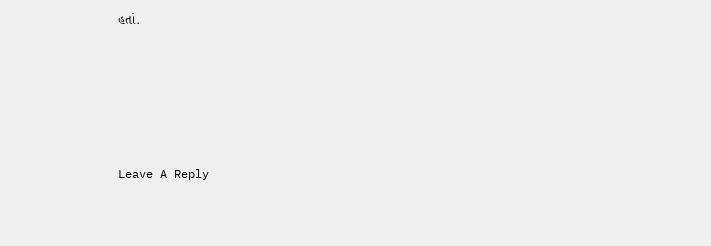હતાં.





Leave A Reply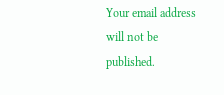Your email address will not be published.